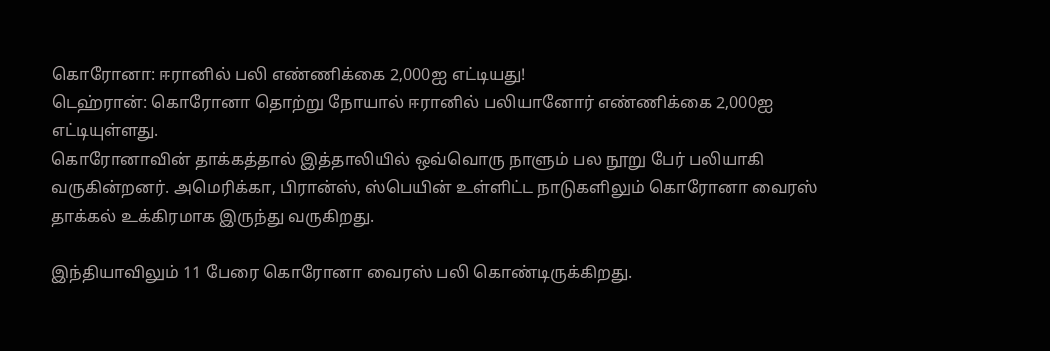கொரோனா: ஈரானில் பலி எண்ணிக்கை 2,000ஐ எட்டியது!
டெஹ்ரான்: கொரோனா தொற்று நோயால் ஈரானில் பலியானோர் எண்ணிக்கை 2,000ஐ எட்டியுள்ளது.
கொரோனாவின் தாக்கத்தால் இத்தாலியில் ஒவ்வொரு நாளும் பல நூறு பேர் பலியாகி வருகின்றனர். அமெரிக்கா, பிரான்ஸ், ஸ்பெயின் உள்ளிட்ட நாடுகளிலும் கொரோனா வைரஸ் தாக்கல் உக்கிரமாக இருந்து வருகிறது.

இந்தியாவிலும் 11 பேரை கொரோனா வைரஸ் பலி கொண்டிருக்கிறது.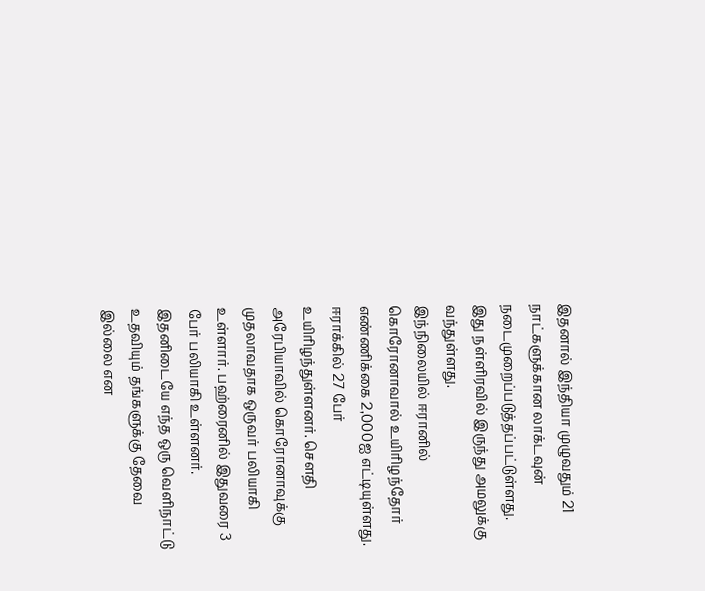இதனால் இந்தியா முழுவதும் 21 நாட்களுக்கான லாக்டவுன் நடைமுறைப்படுத்தப்பட்டுள்ளது. இது நள்ளிரவில் இருந்து அமலுக்கு வந்துள்ளது.
இந்நிலையில் ஈரானில் கொரோனாவால் உயிரிழந்தோர் எண்ணிக்கை 2,000ஐ எட்டியுள்ளது. ஈராக்கில் 27 பேர் உயிரிழந்துள்ளனர். செளதி அரேபியாவில் கொரோனாவுக்கு முதலாவதாக ஒருவர் பலியாகி உள்ளார். பஹ்ரைனில் இதுவரை 3 பேர் பலியாகி உள்ளனர்.
இதனிடையே எந்த ஒரு வெளிநாட்டு உதவியும் தங்களுக்கு தேவை இல்லை என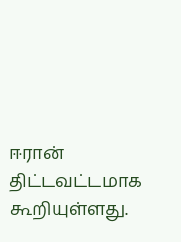ஈரான் திட்டவட்டமாக கூறியுள்ளது.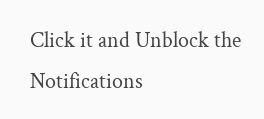Click it and Unblock the Notifications